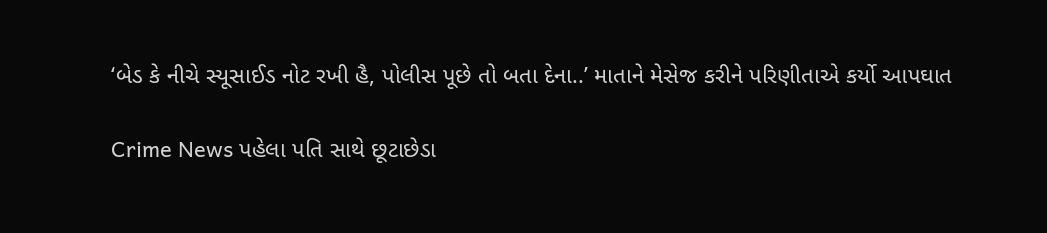‘બેડ કે નીચે સ્યૂસાઈડ નોટ રખી હૈ, પોલીસ પૂછે તો બતા દેના..’ માતાને મેસેજ કરીને પરિણીતાએ કર્યો આપઘાત

Crime News પહેલા પતિ સાથે છૂટાછેડા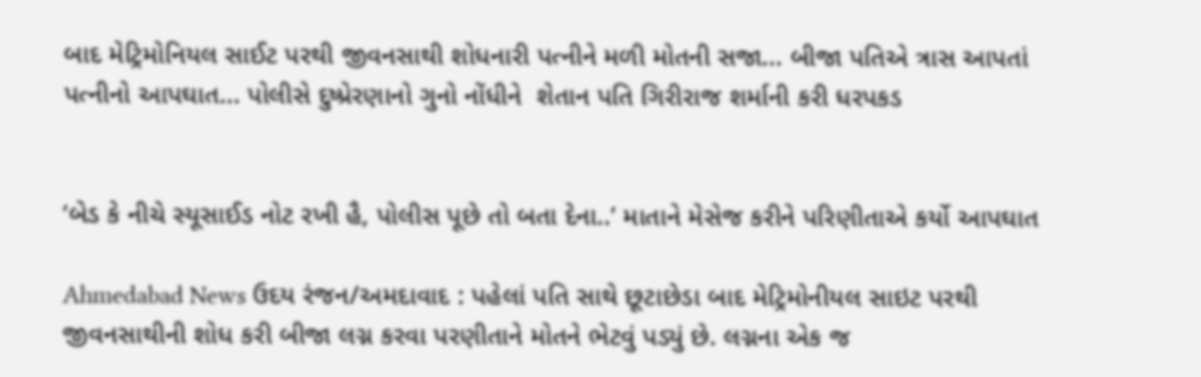બાદ મેટ્રિમોનિયલ સાઈટ પરથી જીવનસાથી શોધનારી પત્નીને મળી મોતની સજા... બીજા પતિએ ત્રાસ આપતાં પત્નીનો આપઘાત... પોલીસે દુષ્પ્રેરણાનો ગુનો નોંધીને  શેતાન પતિ ગિરીરાજ શર્માની કરી ધરપકડ


‘બેડ કે નીચે સ્યૂસાઈડ નોટ રખી હૈ, પોલીસ પૂછે તો બતા દેના..’ માતાને મેસેજ કરીને પરિણીતાએ કર્યો આપઘાત

Ahmedabad News ઉદય રંજન/અમદાવાદ : પહેલાં પતિ સાથે છૂટાછેડા બાદ મેટ્રિમોનીયલ સાઇટ પરથી જીવનસાથીની શોધ કરી બીજા લગ્ન કરવા પરણીતાને મોતને ભેટવું પડ્યું છે. લગ્નના એક જ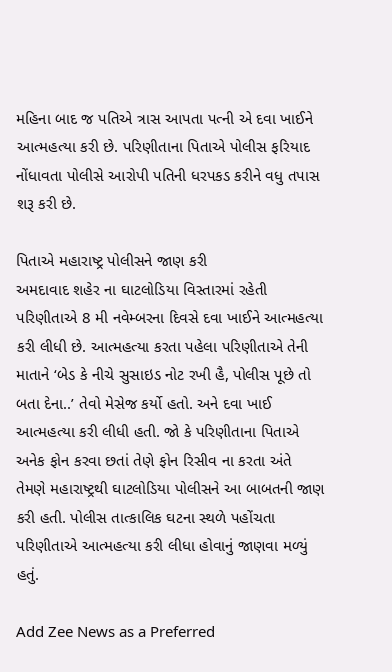મહિના બાદ જ પતિએ ત્રાસ આપતા પત્ની એ દવા ખાઈને આત્મહત્યા કરી છે. પરિણીતાના પિતાએ પોલીસ ફરિયાદ નોંધાવતા પોલીસે આરોપી પતિની ધરપકડ કરીને વધુ તપાસ શરૂ કરી છે.

પિતાએ મહારાષ્ટ્ર પોલીસને જાણ કરી
અમદાવાદ શહેર ના ઘાટલોડિયા વિસ્તારમાં રહેતી પરિણીતાએ 8 મી નવેમ્બરના દિવસે દવા ખાઈને આત્મહત્યા કરી લીધી છે. આત્મહત્યા કરતા પહેલા પરિણીતાએ તેની માતાને ‘બેડ કે નીચે સુસાઇડ નોટ રખી હૈ, પોલીસ પૂછે તો બતા દેના..’ તેવો મેસેજ કર્યો હતો. અને દવા ખાઈ આત્મહત્યા કરી લીધી હતી. જો કે પરિણીતાના પિતાએ અનેક ફોન કરવા છતાં તેણે ફોન રિસીવ ના કરતા અંતે તેમણે મહારાષ્ટ્રથી ઘાટલોડિયા પોલીસને આ બાબતની જાણ કરી હતી. પોલીસ તાત્કાલિક ઘટના સ્થળે પહોંચતા પરિણીતાએ આત્મહત્યા કરી લીધા હોવાનું જાણવા મળ્યું હતું.

Add Zee News as a Preferred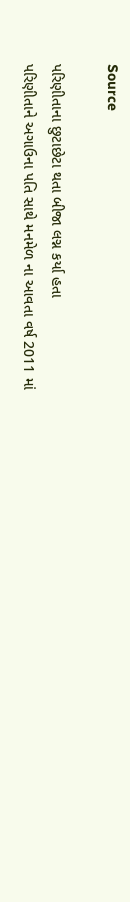Source

પરિણીતાના છુટાછેટા થતા બીજા લગ્ન કર્યા હતા
પરિણીતાને અગાઉના પતિ સાથે મનમેળ ના આવતા વર્ષ 2011 માં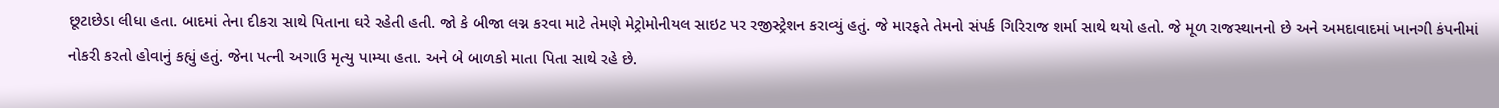છૂટાછેડા લીધા હતા. બાદમાં તેના દીકરા સાથે પિતાના ઘરે રહેતી હતી. જો કે બીજા લગ્ન કરવા માટે તેમણે મેટ્રોમોનીયલ સાઇટ પર રજીસ્ટ્રેશન કરાવ્યું હતું. જે મારફતે તેમનો સંપર્ક ગિરિરાજ શર્મા સાથે થયો હતો. જે મૂળ રાજસ્થાનનો છે અને અમદાવાદમાં ખાનગી કંપનીમાં નોકરી કરતો હોવાનું કહ્યું હતું. જેના પત્ની અગાઉ મૃત્યુ પામ્યા હતા. અને બે બાળકો માતા પિતા સાથે રહે છે.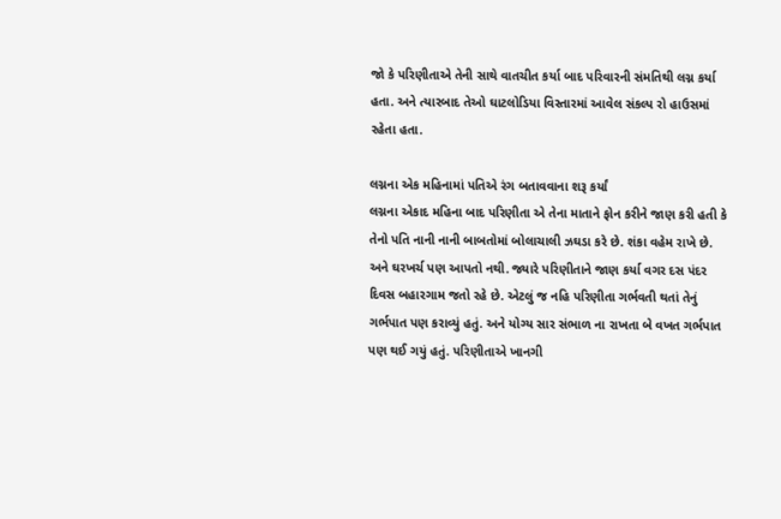જો કે પરિણીતાએ તેની સાથે વાતચીત કર્યા બાદ પરિવારની સંમતિથી લગ્ન કર્યા હતા. અને ત્યારબાદ તેઓ ઘાટલોડિયા વિસ્તારમાં આવેલ સંકલ્પ રો હાઉસમાં રહેતા હતા.

લગ્નના એક મહિનામાં પતિએ રંગ બતાવવાના શરૂ કર્યાં
લગ્નના એકાદ મહિના બાદ પરિણીતા એ તેના માતાને ફોન કરીને જાણ કરી હતી કે તેનો પતિ નાની નાની બાબતોમાં બોલાચાલી ઝઘડા કરે છે. શંકા વહેમ રાખે છે. અને ઘરખર્ચ પણ આપતો નથી. જ્યારે પરિણીતાને જાણ કર્યા વગર દસ પંદર દિવસ બહારગામ જતો રહે છે. એટલું જ નહિ પરિણીતા ગર્ભવતી થતાં તેનું ગર્ભપાત પણ કરાવ્યું હતું. અને યોગ્ય સાર સંભાળ ના રાખતા બે વખત ગર્ભપાત પણ થઈ ગયું હતું. પરિણીતાએ ખાનગી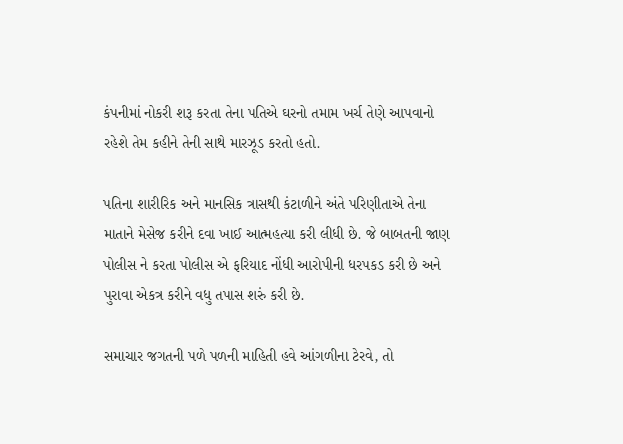કંપનીમાં નોકરી શરૂ કરતા તેના પતિએ ઘરનો તમામ ખર્ચ તેણે આપવાનો રહેશે તેમ કહીને તેની સાથે મારઝૂડ કરતો હતો.

પતિના શારીરિક અને માનસિક ત્રાસથી કંટાળીને અંતે પરિણીતાએ તેના માતાને મેસેજ કરીને દવા ખાઈ આત્મહત્યા કરી લીધી છે. જે બાબતની જાણ પોલીસ ને કરતા પોલીસ એ ફરિયાદ નોંધી આરોપીની ધરપકડ કરી છે અને પુરાવા એકત્ર કરીને વધુ તપાસ શરું કરી છે.

સમાચાર જગતની પળે પળની માહિતી હવે આંગળીના ટેરવે, તો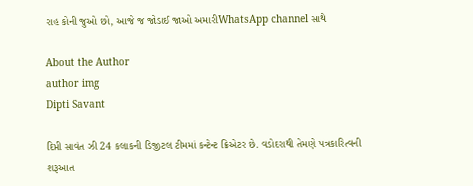રાહ કોની જુઓ છો, આજે જ જોડાઈ જાઓ અમારીWhatsApp channel સાથે

About the Author
author img
Dipti Savant

દિપ્તી સાવંત ઝી 24 કલાકની ડિજીટલ ટીમમાં કન્ટેન્ટ ક્રિએટર છે. વડોદરાથી તેમણે પત્રકારિત્વની શરૂઆત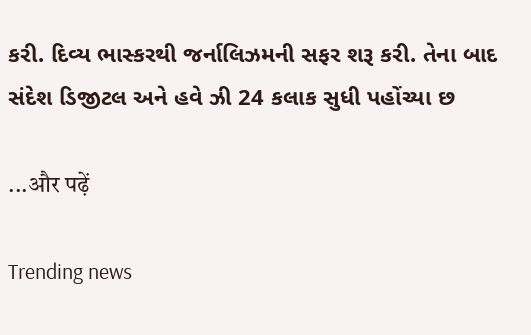કરી. દિવ્ય ભાસ્કરથી જર્નાલિઝમની સફર શરૂ કરી. તેના બાદ સંદેશ ડિજીટલ અને હવે ઝી 24 કલાક સુધી પહોંચ્યા છ

...और पढ़ें

Trending news